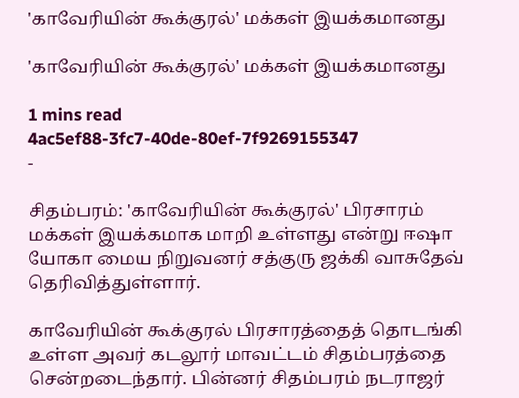'காவேரியின் கூக்குரல்' மக்கள் இயக்கமானது

'காவேரியின் கூக்குரல்' மக்கள் இயக்கமானது

1 mins read
4ac5ef88-3fc7-40de-80ef-7f9269155347
-

சிதம்பரம்: 'காவேரியின் கூக்குரல்' பிரசாரம் மக்கள் இயக்கமாக மாறி உள்ளது என்று ஈஷா யோகா மைய நிறுவனர் சத்குரு ஜக்கி வாசுதேவ் தெரிவித்துள்ளார்.

காவேரியின் கூக்குரல் பிரசாரத்தைத் தொடங்கி உள்ள அவர் கடலூர் மாவட்டம் சிதம்பரத்தை சென்றடைந்தார். பின்னர் சிதம்பரம் நடராஜர்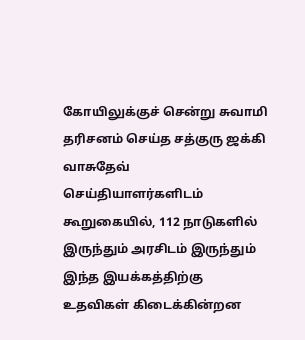கோயிலுக்குச் சென்று சுவாமி தரிசனம் செய்த சத்குரு ஜக்கி வாசுதேவ் செய்தியாளர்களிடம் கூறுகையில், 112 நாடுகளில் இருந்தும் அரசிடம் இருந்தும் இந்த இயக்கத்திற்கு உதவிகள் கிடைக்கின்றன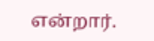என்றார்.